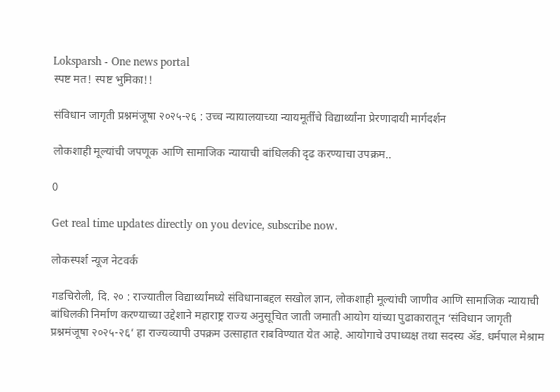Loksparsh - One news portal
स्पष्ट मत! स्पष्ट भुमिका!!

संविधान जागृती प्रश्नमंजूषा २०२५-२६ : उच्च न्यायालयाच्या न्यायमूर्तींचे विद्यार्थ्यांना प्रेरणादायी मार्गदर्शन

लोकशाही मूल्यांची जपणूक आणि सामाजिक न्यायाची बांधिलकी दृढ करण्याचा उपक्रम..

0

Get real time updates directly on you device, subscribe now.

लोकस्पर्श न्यूज नेटवर्क

गडचिरोली, दि. २० : राज्यातील विद्यार्थ्यांमध्ये संविधानाबद्दल सखोल ज्ञान, लोकशाही मूल्यांची जाणीव आणि सामाजिक न्यायाची बांधिलकी निर्माण करण्याच्या उद्देशाने महाराष्ट्र राज्य अनुसूचित जाती जमाती आयोग यांच्या पुढाकारातून ‘संविधान जागृती प्रश्नमंजूषा २०२५-२६’ हा राज्यव्यापी उपक्रम उत्साहात राबविण्यात येत आहे. आयोगाचे उपाध्यक्ष तथा सदस्य ॲड. धर्मपाल मेश्राम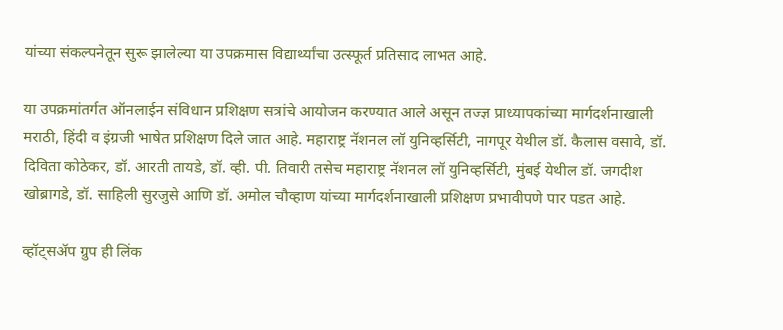यांच्या संकल्पनेतून सुरू झालेल्या या उपक्रमास विद्यार्थ्यांचा उत्स्फूर्त प्रतिसाद लाभत आहे.

या उपक्रमांतर्गत ऑनलाईन संविधान प्रशिक्षण सत्रांचे आयोजन करण्यात आले असून तज्ज्ञ प्राध्यापकांच्या मार्गदर्शनाखाली मराठी, हिंदी व इंग्रजी भाषेत प्रशिक्षण दिले जात आहे. महाराष्ट्र नॅशनल लॉ युनिव्हर्सिटी, नागपूर येथील डॉ. कैलास वसावे, डॉ. दिविता कोठेकर, डॉ. आरती तायडे, डॉ. व्ही. पी. तिवारी तसेच महाराष्ट्र नॅशनल लॉ युनिव्हर्सिटी, मुंबई येथील डॉ. जगदीश खोब्रागडे, डॉ. साहिली सुरजुसे आणि डॉ. अमोल चौव्हाण यांच्या मार्गदर्शनाखाली प्रशिक्षण प्रभावीपणे पार पडत आहे.

व्हॉट्सॲप ग्रुप ही लिंक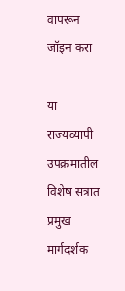वापरून जॉइन करा

या राज्यव्यापी उपक्रमातील विशेष सत्रात प्रमुख मार्गदर्शक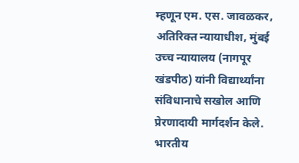म्हणून एम. एस. जावळकर, अतिरिक्त न्यायाधीश, मुंबई उच्च न्यायालय (नागपूर खंडपीठ) यांनी विद्यार्थ्यांना संविधानाचे सखोल आणि प्रेरणादायी मार्गदर्शन केले. भारतीय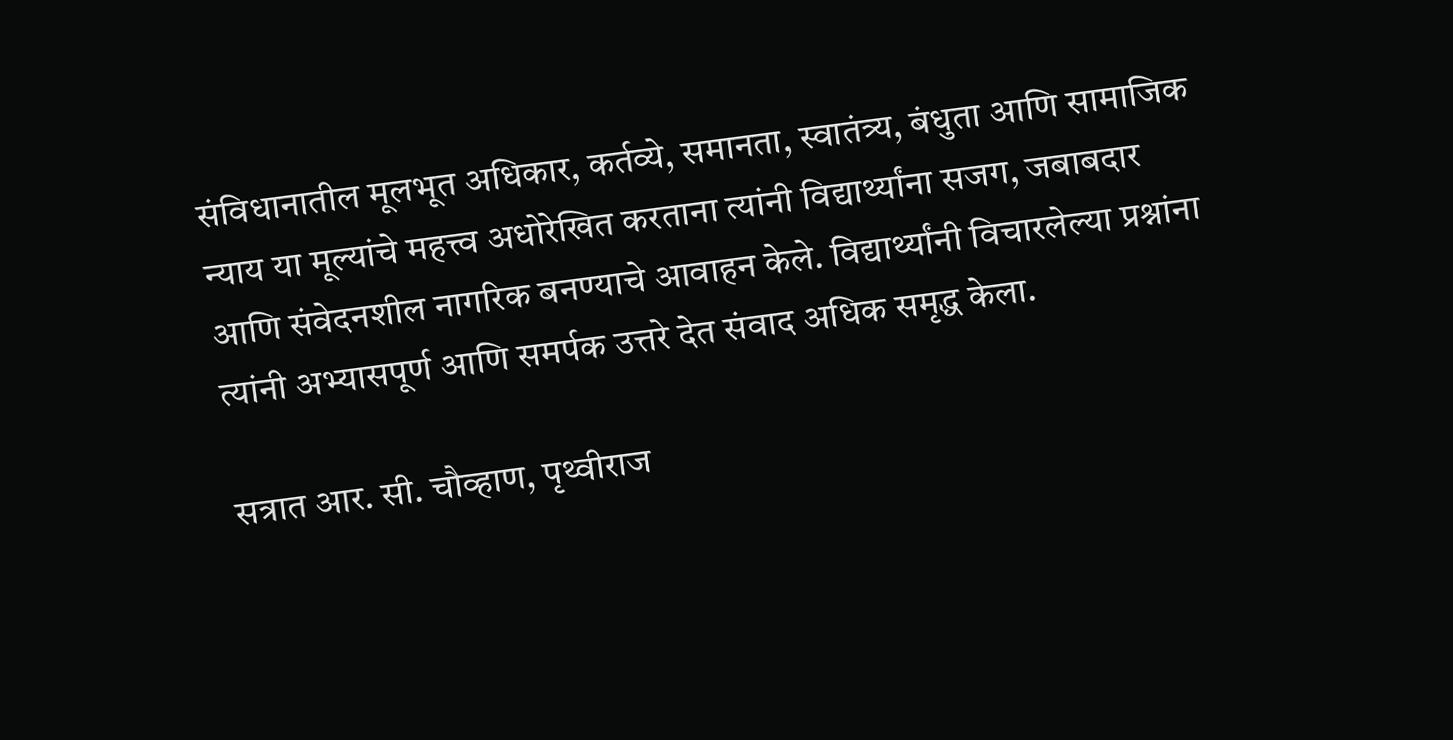संविधानातील मूलभूत अधिकार, कर्तव्ये, समानता, स्वातंत्र्य, बंधुता आणि सामाजिक न्याय या मूल्यांचे महत्त्व अधोरेखित करताना त्यांनी विद्यार्थ्यांना सजग, जबाबदार आणि संवेदनशील नागरिक बनण्याचे आवाहन केले. विद्यार्थ्यांनी विचारलेल्या प्रश्नांना त्यांनी अभ्यासपूर्ण आणि समर्पक उत्तरे देत संवाद अधिक समृद्ध केला.

सत्रात आर. सी. चौव्हाण, पृथ्वीराज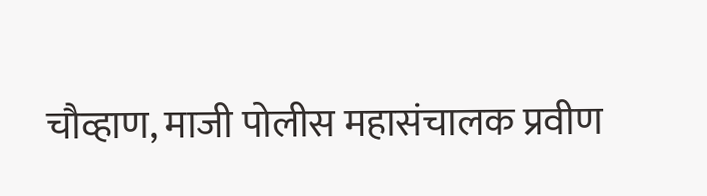चौव्हाण, माजी पोलीस महासंचालक प्रवीण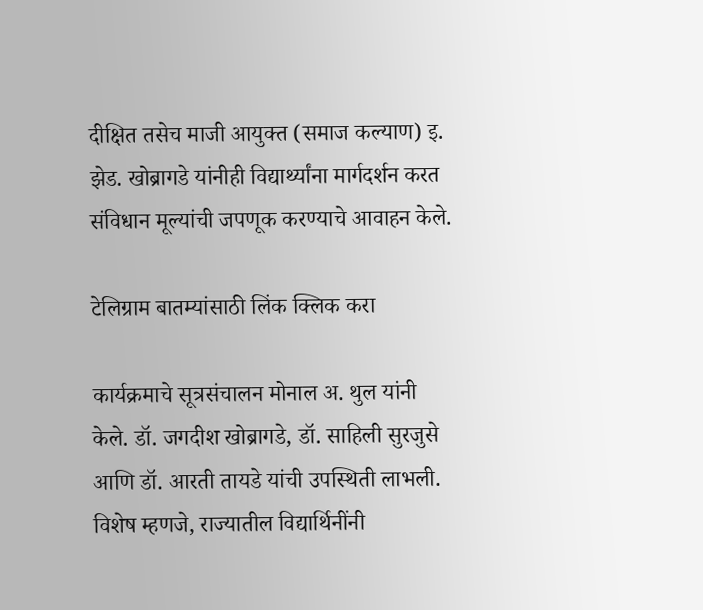दीक्षित तसेच माजी आयुक्त (समाज कल्याण) इ. झेड. खोब्रागडे यांनीही विद्यार्थ्यांना मार्गदर्शन करत संविधान मूल्यांची जपणूक करण्याचे आवाहन केले.

टेलिग्राम बातम्यांसाठी लिंक क्लिक करा

कार्यक्रमाचे सूत्रसंचालन मोनाल अ. थुल यांनी केले. डॉ. जगदीश खोब्रागडे, डॉ. साहिली सुरजुसे आणि डॉ. आरती तायडे यांची उपस्थिती लाभली. विशेष म्हणजे, राज्यातील विद्यार्थिनींनी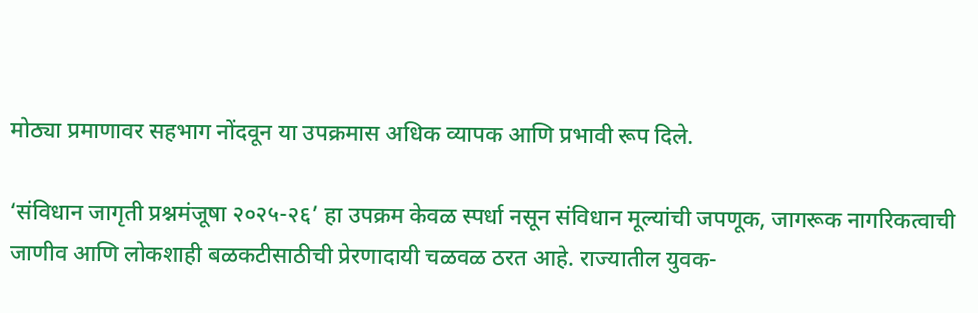मोठ्या प्रमाणावर सहभाग नोंदवून या उपक्रमास अधिक व्यापक आणि प्रभावी रूप दिले.

‘संविधान जागृती प्रश्नमंजूषा २०२५-२६’ हा उपक्रम केवळ स्पर्धा नसून संविधान मूल्यांची जपणूक, जागरूक नागरिकत्वाची जाणीव आणि लोकशाही बळकटीसाठीची प्रेरणादायी चळवळ ठरत आहे. राज्यातील युवक-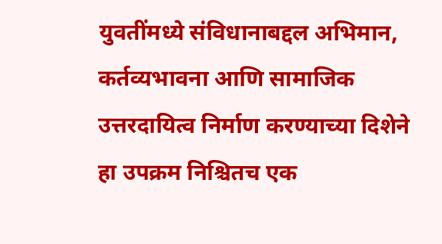युवतींमध्ये संविधानाबद्दल अभिमान, कर्तव्यभावना आणि सामाजिक उत्तरदायित्व निर्माण करण्याच्या दिशेने हा उपक्रम निश्चितच एक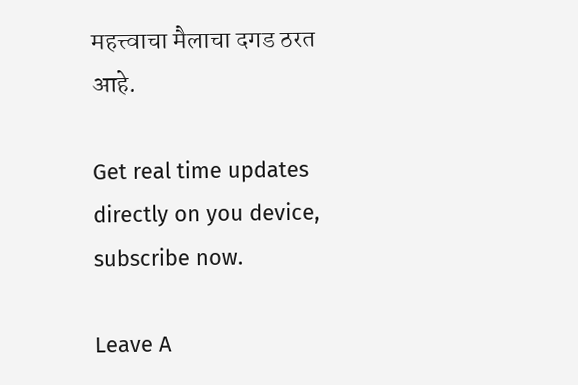महत्त्वाचा मैलाचा दगड ठरत आहे.

Get real time updates directly on you device, subscribe now.

Leave A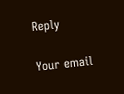Reply

Your email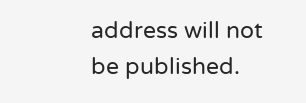address will not be published.